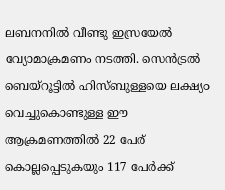ലബനനിൽ വീണ്ടു ഇസ്രയേൽ വ്യോമാക്രമണം നടത്തി. സെൻട്രൽ ബെയ്റൂട്ടിൽ ഹിസ്ബുള്ളയെ ലക്ഷ്യ൦ വെച്ചുകൊണ്ടുള്ള ഈ ആക്രമണത്തിൽ 22 പേര് കൊല്ലപ്പെടുകയും 117 പേർക്ക്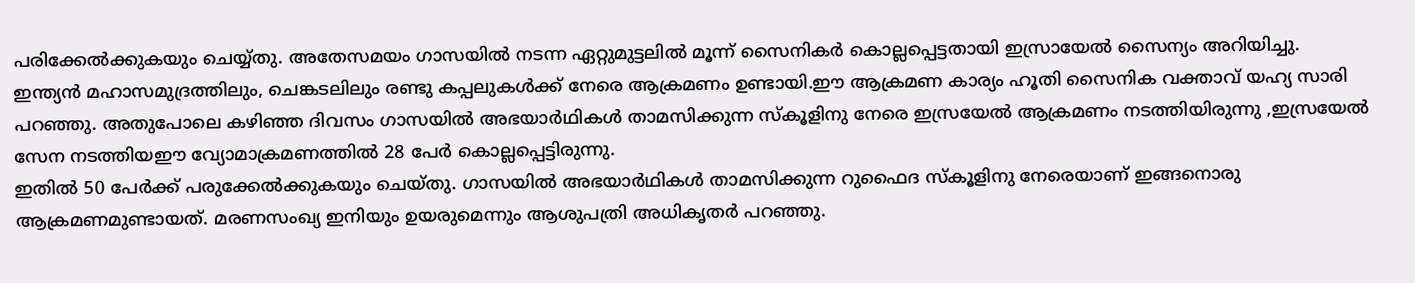പരിക്കേൽക്കുകയും ചെയ്യ്തു. അതേസമയം ഗാസയിൽ നടന്ന ഏറ്റുമുട്ടലിൽ മൂന്ന് സൈനികർ കൊല്ലപ്പെട്ടതായി ഇസ്രായേൽ സൈന്യം അറിയിച്ചു.
ഇന്ത്യൻ മഹാസമുദ്രത്തിലും, ചെങ്കടലിലും രണ്ടു കപ്പലുകൾക്ക് നേരെ ആക്രമണം ഉണ്ടായി.ഈ ആക്രമണ കാര്യം ഹൂതി സൈനിക വക്താവ് യഹ്യ സാരി പറഞ്ഞു. അതുപോലെ കഴിഞ്ഞ ദിവസം ഗാസയിൽ അഭയാർഥികൾ താമസിക്കുന്ന സ്കൂളിനു നേരെ ഇസ്രയേൽ ആക്രമണം നടത്തിയിരുന്നു ,ഇസ്രയേൽ സേന നടത്തിയഈ വ്യോമാക്രമണത്തിൽ 28 പേർ കൊല്ലപ്പെട്ടിരുന്നു.
ഇതിൽ 50 പേർക്ക് പരുക്കേൽക്കുകയും ചെയ്തു. ഗാസയിൽ അഭയാർഥികൾ താമസിക്കുന്ന റുഫൈദ സ്കൂളിനു നേരെയാണ് ഇങ്ങനൊരു ആക്രമണമുണ്ടായത്. മരണസംഖ്യ ഇനിയും ഉയരുമെന്നും ആശുപത്രി അധികൃതർ പറഞ്ഞു.